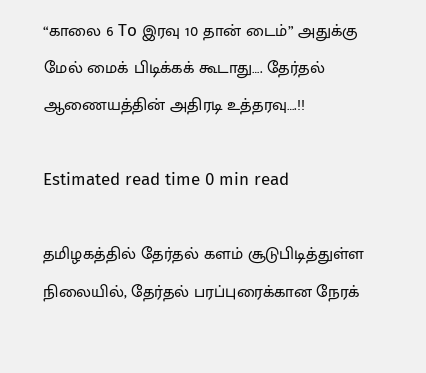“காலை 6 To இரவு 10 தான் டைம்” அதுக்கு மேல் மைக் பிடிக்கக் கூடாது…. தேர்தல் ஆணையத்தின் அதிரடி உத்தரவு….!!

Estimated read time 0 min read

தமிழகத்தில் தேர்தல் களம் சூடுபிடித்துள்ள நிலையில், தேர்தல் பரப்புரைக்கான நேரக்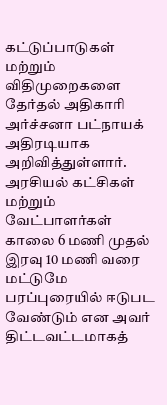கட்டுப்பாடுகள் மற்றும் விதிமுறைகளை தேர்தல் அதிகாரி அர்ச்சனா பட்நாயக் அதிரடியாக அறிவித்துள்ளார். அரசியல் கட்சிகள் மற்றும் வேட்பாளர்கள் காலை 6 மணி முதல் இரவு 10 மணி வரை மட்டுமே பரப்புரையில் ஈடுபட வேண்டும் என அவர் திட்டவட்டமாகத்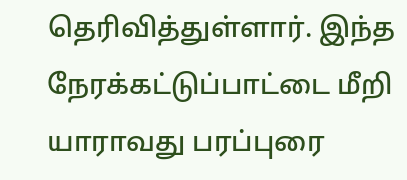தெரிவித்துள்ளார். இந்த நேரக்கட்டுப்பாட்டை மீறி யாராவது பரப்புரை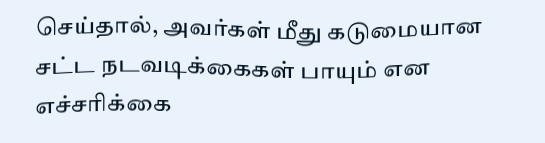செய்தால், அவர்கள் மீது கடுமையான சட்ட நடவடிக்கைகள் பாயும் என எச்சரிக்கை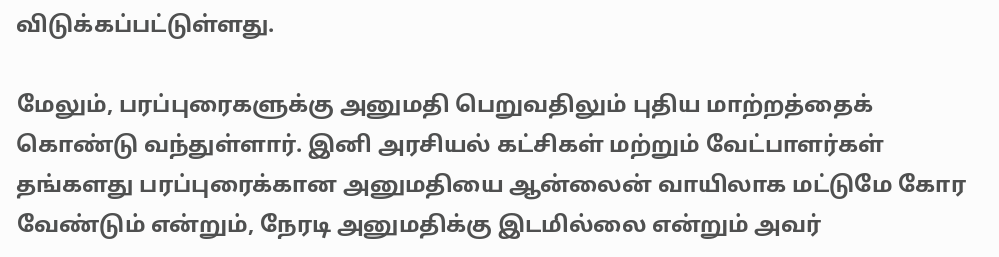விடுக்கப்பட்டுள்ளது.

மேலும், பரப்புரைகளுக்கு அனுமதி பெறுவதிலும் புதிய மாற்றத்தைக் கொண்டு வந்துள்ளார். இனி அரசியல் கட்சிகள் மற்றும் வேட்பாளர்கள் தங்களது பரப்புரைக்கான அனுமதியை ஆன்லைன் வாயிலாக மட்டுமே கோர வேண்டும் என்றும், நேரடி அனுமதிக்கு இடமில்லை என்றும் அவர்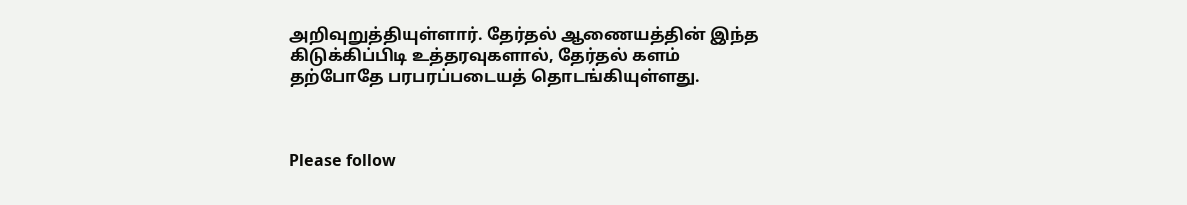அறிவுறுத்தியுள்ளார். தேர்தல் ஆணையத்தின் இந்த கிடுக்கிப்பிடி உத்தரவுகளால், தேர்தல் களம் தற்போதே பரபரப்படையத் தொடங்கியுள்ளது.



Please follow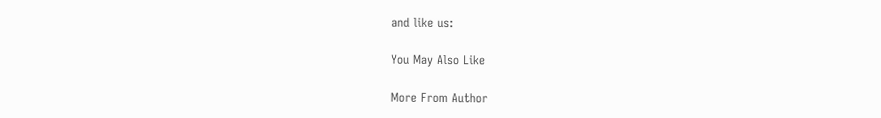and like us:

You May Also Like

More From Author